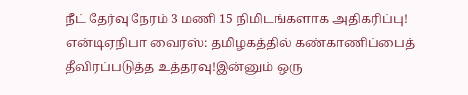நீட் தேர்வு நேரம் 3 மணி 15 நிமிடங்களாக அதிகரிப்பு! என்டிஏநிபா வைரஸ்: தமிழகத்தில் கண்காணிப்பைத் தீவிரப்படுத்த உத்தரவு!இன்னும் ஒரு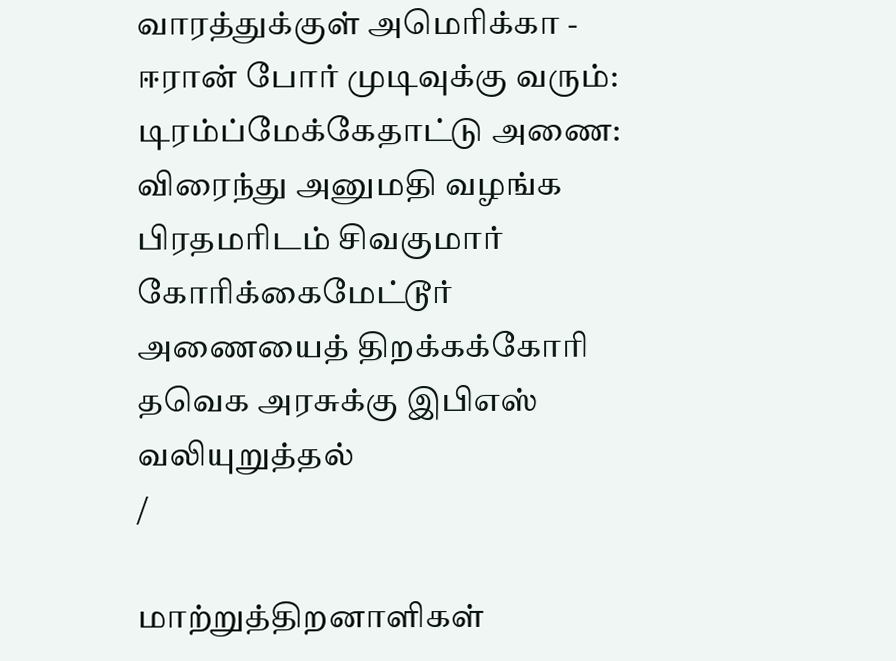வாரத்துக்குள் அமெரிக்கா - ஈரான் போர் முடிவுக்கு வரும்: டிரம்ப்மேக்கேதாட்டு அணை: விரைந்து அனுமதி வழங்க பிரதமரிடம் சிவகுமார் கோரிக்கைமேட்டூர் அணையைத் திறக்கக்கோரி தவெக அரசுக்கு இபிஎஸ் வலியுறுத்தல்
/

மாற்றுத்திறனாளிகள்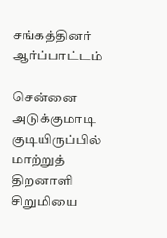சங்கத்தினர் ஆர்ப்பாட்டம்

சென்னை அடுக்குமாடி குடியிருப்பில் மாற்றுத் திறனாளி சிறுமியை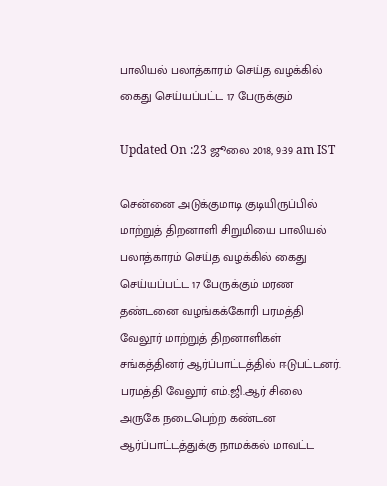பாலியல் பலாத்காரம் செய்த வழக்கில் கைது செய்யப்பட்ட 17 பேருக்கும்

Updated On :23 ஜூலை 2018, 9:39 am IST

சென்னை அடுக்குமாடி குடியிருப்பில் மாற்றுத் திறனாளி சிறுமியை பாலியல் பலாத்காரம் செய்த வழக்கில் கைது செய்யப்பட்ட 17 பேருக்கும் மரண தண்டனை வழங்கக்கோரி பரமத்தி வேலூர் மாற்றுத் திறனாளிகள் சங்கத்தினர் ஆர்ப்பாட்டத்தில் ஈடுபட்டனர்.
பரமத்தி வேலூர் எம்.ஜி.ஆர் சிலை அருகே நடைபெற்ற கண்டன ஆர்ப்பாட்டத்துக்கு நாமக்கல் மாவட்ட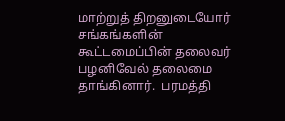மாற்றுத் திறனுடையோர் சங்கங்களின் கூட்டமைப்பின் தலைவர் பழனிவேல் தலைமை தாங்கினார்.  பரமத்தி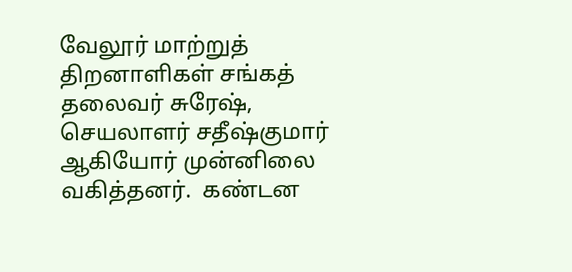வேலூர் மாற்றுத் திறனாளிகள் சங்கத் தலைவர் சுரேஷ், செயலாளர் சதீஷ்குமார் ஆகியோர் முன்னிலை வகித்தனர்.  கண்டன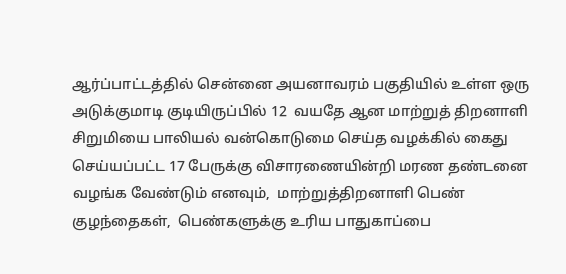ஆர்ப்பாட்டத்தில் சென்னை அயனாவரம் பகுதியில் உள்ள ஒரு அடுக்குமாடி குடியிருப்பில் 12  வயதே ஆன மாற்றுத் திறனாளி சிறுமியை பாலியல் வன்கொடுமை செய்த வழக்கில் கைது செய்யப்பட்ட 17 பேருக்கு விசாரணையின்றி மரண தண்டனை வழங்க வேண்டும் எனவும்,  மாற்றுத்திறனாளி பெண் குழந்தைகள்,  பெண்களுக்கு உரிய பாதுகாப்பை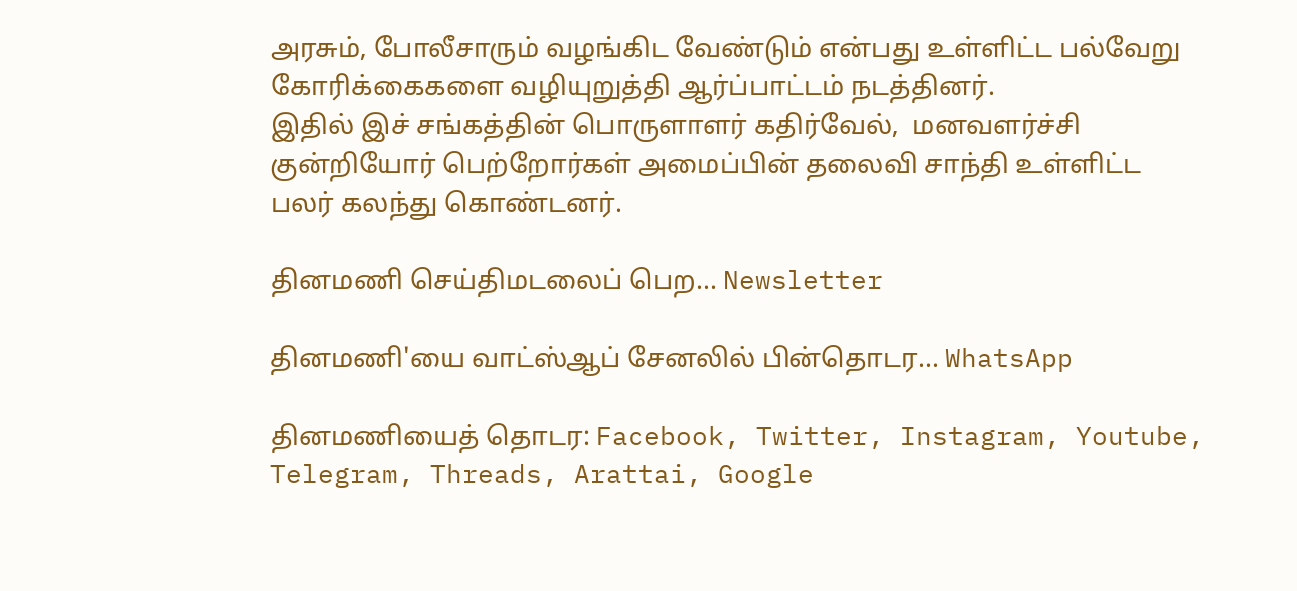அரசும், போலீசாரும் வழங்கிட வேண்டும் என்பது உள்ளிட்ட பல்வேறு கோரிக்கைகளை வழியுறுத்தி ஆர்ப்பாட்டம் நடத்தினர்.
இதில் இச் சங்கத்தின் பொருளாளர் கதிர்வேல்,  மனவளர்ச்சி குன்றியோர் பெற்றோர்கள் அமைப்பின் தலைவி சாந்தி உள்ளிட்ட பலர் கலந்து கொண்டனர்.

தினமணி செய்திமடலைப் பெற... Newsletter

தினமணி'யை வாட்ஸ்ஆப் சேனலில் பின்தொடர... WhatsApp

தினமணியைத் தொடர: Facebook, Twitter, Instagram, Youtube, Telegram, Threads, Arattai, Google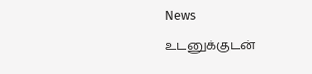News

உடனுக்குடன்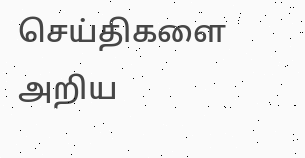செய்திகளை அறிய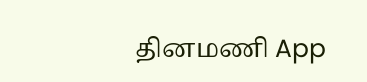தினமணி App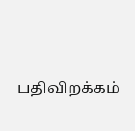பதிவிறக்கம்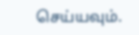செய்யவும்.